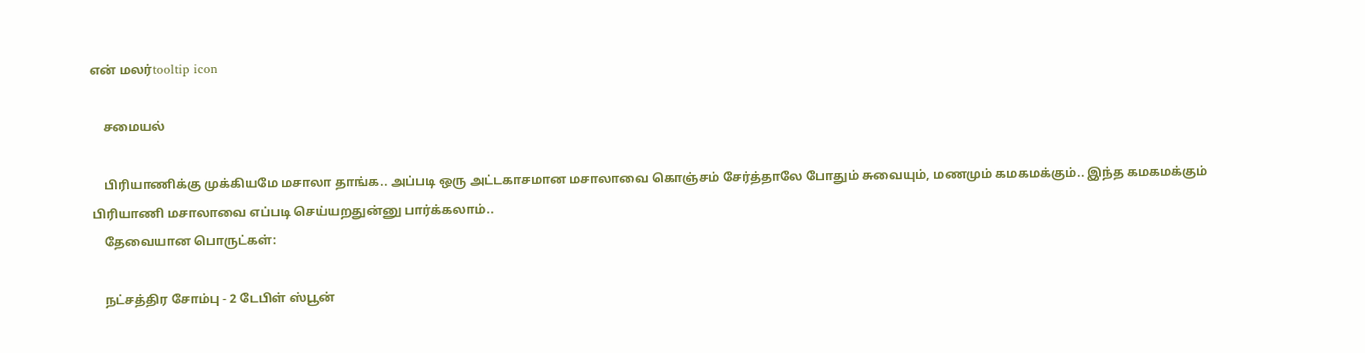என் மலர்tooltip icon

    சமையல்

    பிரியாணிக்கு முக்கியமே மசாலா தாங்க.. அப்படி ஒரு அட்டகாசமான மசாலாவை கொஞ்சம் சேர்த்தாலே போதும் சுவையும், மணமும் கமகமக்கும்.. இந்த கமகமக்கும் பிரியாணி மசாலாவை எப்படி செய்யறதுன்னு பார்க்கலாம்..
    தேவையான பொருட்கள்:

    நட்சத்திர சோம்பு - 2 டேபிள் ஸ்பூன்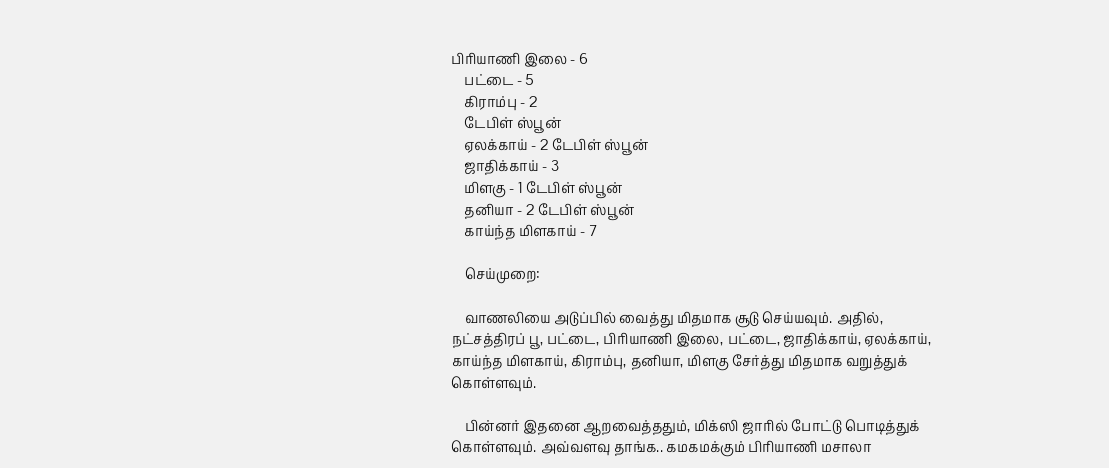பிரியாணி இலை - 6
    பட்டை - 5
    கிராம்பு - 2
    டேபிள் ஸ்பூன்
    ஏலக்காய் - 2 டேபிள் ஸ்பூன்
    ஜாதிக்காய் - 3
    மிளகு - 1 டேபிள் ஸ்பூன்
    தனியா - 2 டேபிள் ஸ்பூன்
    காய்ந்த மிளகாய் - 7

    செய்முறை:

    வாணலியை அடுப்பில் வைத்து மிதமாக சூடு செய்யவும். அதில், நட்சத்திரப் பூ, பட்டை, பிரியாணி இலை, பட்டை, ஜாதிக்காய், ஏலக்காய், காய்ந்த மிளகாய், கிராம்பு, தனியா, மிளகு சேர்த்து மிதமாக வறுத்துக் கொள்ளவும்.

    பின்னர் இதனை ஆறவைத்ததும், மிக்ஸி ஜாரில் போட்டு பொடித்துக் கொள்ளவும். அவ்வளவு தாங்க.. கமகமக்கும் பிரியாணி மசாலா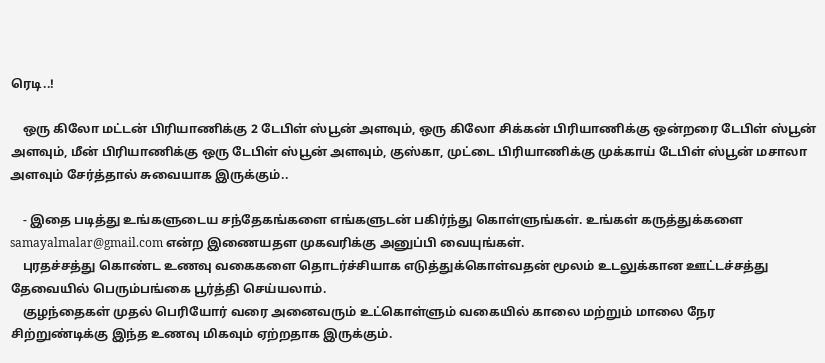ரெடி..!

    ஒரு கிலோ மட்டன் பிரியாணிக்கு 2 டேபிள் ஸ்பூன் அளவும், ஒரு கிலோ சிக்கன் பிரியாணிக்கு ஒன்றரை டேபிள் ஸ்பூன் அளவும், மீன் பிரியாணிக்கு ஒரு டேபிள் ஸ்பூன் அளவும், குஸ்கா, முட்டை பிரியாணிக்கு முக்காய் டேபிள் ஸ்பூன் மசாலா அளவும் சேர்த்தால் சுவையாக இருக்கும்..

    - இதை படித்து உங்களுடைய சந்தேகங்களை எங்களுடன் பகிர்ந்து கொள்ளுங்கள். உங்கள் கருத்துக்களை samayalmalar@gmail.com என்ற இணையதள முகவரிக்கு அனுப்பி வையுங்கள்.
    புரதச்சத்து கொண்ட உணவு வகைகளை தொடர்ச்சியாக எடுத்துக்கொள்வதன் மூலம் உடலுக்கான ஊட்டச்சத்து தேவையில் பெரும்பங்கை பூர்த்தி செய்யலாம்.
    குழந்தைகள் முதல் பெரியோர் வரை அனைவரும் உட்கொள்ளும் வகையில் காலை மற்றும் மாலை நேர சிற்றுண்டிக்கு இந்த உணவு மிகவும் ஏற்றதாக இருக்கும்.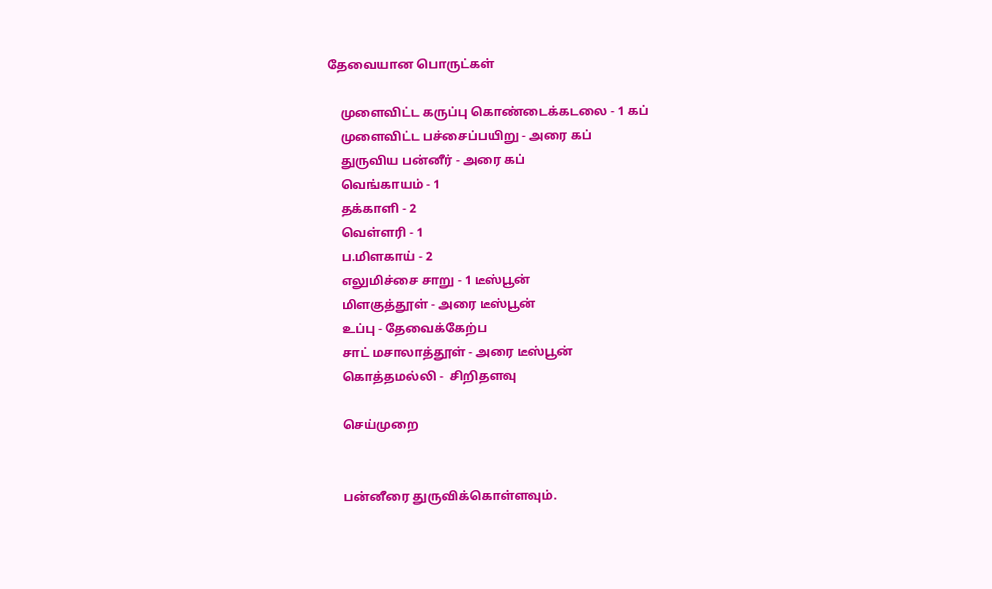தேவையான பொருட்கள்

    முளைவிட்ட கருப்பு கொண்டைக்கடலை - 1 கப்
    முளைவிட்ட பச்சைப்பயிறு - அரை கப்
    துருவிய பன்னீர் - அரை கப்
    வெங்காயம் - 1
    தக்காளி - 2
    வெள்ளரி - 1
    ப.மிளகாய் - 2
    எலுமிச்சை சாறு - 1 டீஸ்பூன்
    மிளகுத்தூள் - அரை டீஸ்பூன்
    உப்பு - தேவைக்கேற்ப
    சாட் மசாலாத்தூள் - அரை டீஸ்பூன்
    கொத்தமல்லி -  சிறிதளவு

    செய்முறை


    பன்னீரை துருவிக்கொள்ளவும்.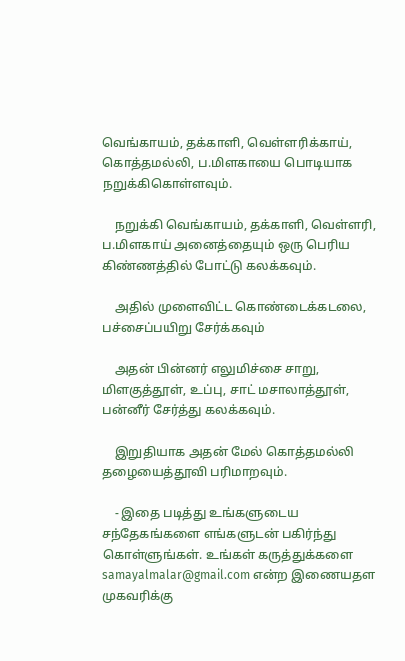வெங்காயம், தக்காளி, வெள்ளரிக்காய், கொத்தமல்லி, ப.மிளகாயை பொடியாக நறுக்கிகொள்ளவும்.

    நறுக்கி வெங்காயம், தக்காளி, வெள்ளரி, ப.மிளகாய் அனைத்தையும் ஒரு பெரிய கிண்ணத்தில் போட்டு கலக்கவும்.

    அதில் முளைவிட்ட கொண்டைக்கடலை, பச்சைப்பயிறு சேர்க்கவும்

    அதன் பின்னர் எலுமிச்சை சாறு, மிளகுத்தூள், உப்பு, சாட் மசாலாத்தூள், பன்னீர் சேர்த்து கலக்கவும்.

    இறுதியாக அதன் மேல் கொத்தமல்லி தழையைத்தூவி பரிமாறவும்.

    - இதை படித்து உங்களுடைய சந்தேகங்களை எங்களுடன் பகிர்ந்து கொள்ளுங்கள். உங்கள் கருத்துக்களை samayalmalar@gmail.com என்ற இணையதள முகவரிக்கு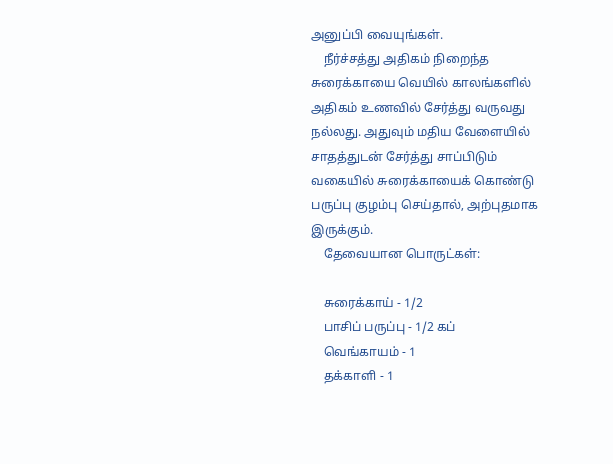அனுப்பி வையுங்கள்.
    நீர்ச்சத்து அதிகம் நிறைந்த சுரைக்காயை வெயில் காலங்களில் அதிகம் உணவில் சேர்த்து வருவது நல்லது. அதுவும் மதிய வேளையில் சாதத்துடன் சேர்த்து சாப்பிடும் வகையில் சுரைக்காயைக் கொண்டு பருப்பு குழம்பு செய்தால், அற்புதமாக இருக்கும்.
    தேவையான பொருட்கள்:

    சுரைக்காய் - 1/2
    பாசிப் பருப்பு - 1/2 கப்
    வெங்காயம் - 1
    தக்காளி - 1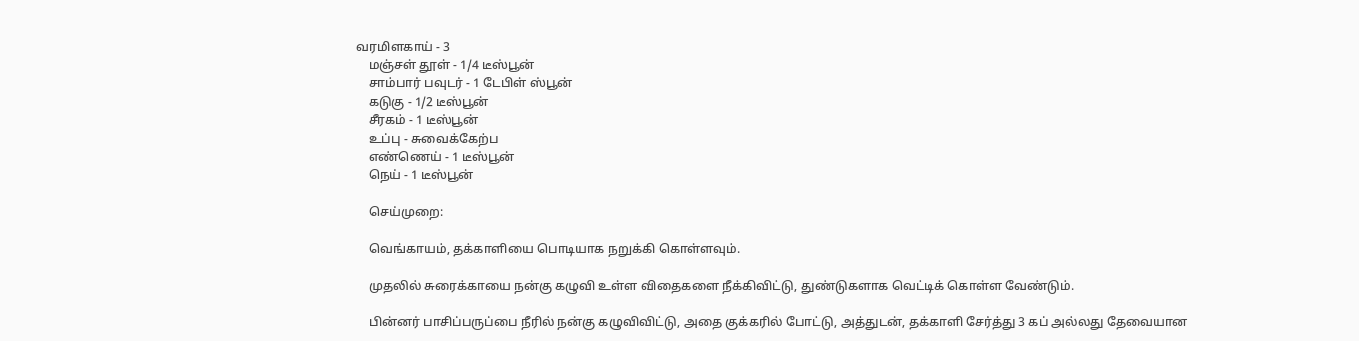வரமிளகாய் - 3
    மஞ்சள் தூள் - 1/4 டீஸ்பூன்
    சாம்பார் பவுடர் - 1 டேபிள் ஸ்பூன்
    கடுகு - 1/2 டீஸ்பூன்
    சீரகம் - 1 டீஸ்பூன்
    உப்பு - சுவைக்கேற்ப
    எண்ணெய் - 1 டீஸ்பூன்
    நெய் - 1 டீஸ்பூன்

    செய்முறை:

    வெங்காயம், தக்காளியை பொடியாக நறுக்கி கொள்ளவும்.

    முதலில் சுரைக்காயை நன்கு கழுவி உள்ள விதைகளை நீக்கிவிட்டு, துண்டுகளாக வெட்டிக் கொள்ள வேண்டும்.

    பின்னர் பாசிப்பருப்பை நீரில் நன்கு கழுவிவிட்டு, அதை குக்கரில் போட்டு, அத்துடன், தக்காளி சேர்த்து 3 கப் அல்லது தேவையான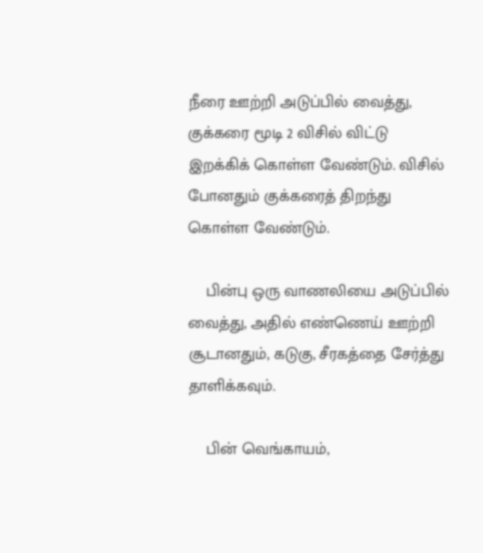நீரை ஊற்றி அடுப்பில் வைத்து, குக்கரை மூடி 2 விசில் விட்டு இறக்கிக் கொள்ள வேண்டும். விசில் போனதும் குக்கரைத் திறந்து கொள்ள வேண்டும்.

    பின்பு ஒரு வாணலியை அடுப்பில் வைத்து, அதில் எண்ணெய் ஊற்றி சூடானதும், கடுகு, சீரகத்தை சேர்த்து தாளிக்கவும்.

    பின் வெங்காயம்,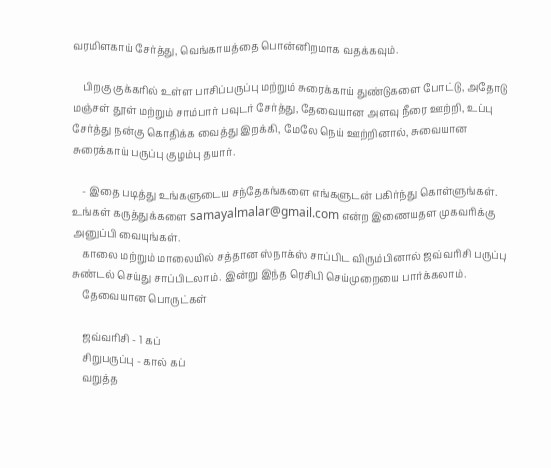வரமிளகாய் சேர்த்து, வெங்காயத்தை பொன்னிறமாக வதக்கவும்.

    பிறகு குக்கரில் உள்ள பாசிப்பருப்பு மற்றும் சுரைக்காய் துண்டுகளை போட்டு, அதோடு மஞ்சள் தூள் மற்றும் சாம்பார் பவுடர் சேர்த்து, தேவையான அளவு நீரை ஊற்றி, உப்பு சேர்த்து நன்கு கொதிக்க வைத்து இறக்கி, மேலே நெய் ஊற்றினால், சுவையான சுரைக்காய் பருப்பு குழம்பு தயார்.

    - இதை படித்து உங்களுடைய சந்தேகங்களை எங்களுடன் பகிர்ந்து கொள்ளுங்கள். உங்கள் கருத்துக்களை samayalmalar@gmail.com என்ற இணையதள முகவரிக்கு அனுப்பி வையுங்கள்.
    காலை மற்றும் மாலையில் சத்தான ஸ்நாக்ஸ் சாப்பிட விரும்பினால் ஜவ்வரிசி பருப்பு சுண்டல் செய்து சாப்பிடலாம். இன்று இந்த ரெசிபி செய்முறையை பார்க்கலாம்.
    தேவையான பொருட்கள்

    ஜவ்வரிசி - 1 கப்
    சிறுபருப்பு - கால் கப்
    வறுத்த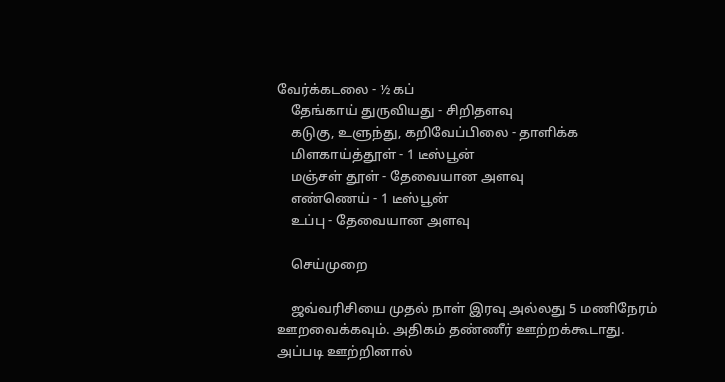வேர்க்கடலை - ½ கப்
    தேங்காய் துருவியது - சிறிதளவு
    கடுகு, உளுந்து, கறிவேப்பிலை - தாளிக்க
    மிளகாய்த்தூள் - 1 டீஸ்பூன்
    மஞ்சள் தூள் - தேவையான அளவு
    எண்ணெய் - 1 டீஸ்பூன்
    உப்பு - தேவையான அளவு

    செய்முறை

    ஜவ்வரிசியை முதல் நாள் இரவு அல்லது 5 மணிநேரம் ஊறவைக்கவும். அதிகம் தண்ணீர் ஊற்றக்கூடாது. அப்படி ஊற்றினால்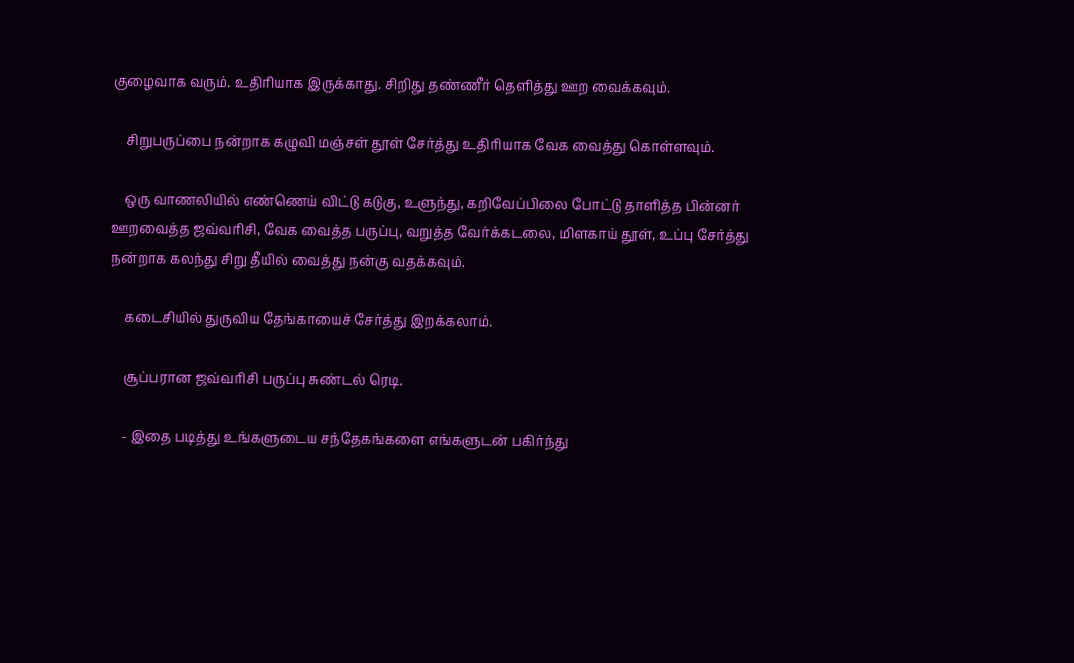குழைவாக வரும். உதிரியாக இருக்காது. சிறிது தண்ணீர் தெளித்து ஊற வைக்கவும்.

    சிறுபருப்பை நன்றாக கழுவி மஞ்சள் தூள் சேர்த்து உதிரியாக வேக வைத்து கொள்ளவும்.

    ஒரு வாணலியில் எண்ணெய் விட்டு கடுகு, உளுந்து, கறிவேப்பிலை போட்டு தாளித்த பின்னர் ஊறவைத்த ஜவ்வரிசி, வேக வைத்த பருப்பு, வறுத்த வேர்க்கடலை, மிளகாய் தூள், உப்பு சேர்த்து நன்றாக கலந்து சிறு தீயில் வைத்து நன்கு வதக்கவும்.

    கடைசியில் துருவிய தேங்காயைச் சேர்த்து இறக்கலாம்.

    சூப்பரான ஜவ்வரிசி பருப்பு சுண்டல் ரெடி.

    - இதை படித்து உங்களுடைய சந்தேகங்களை எங்களுடன் பகிர்ந்து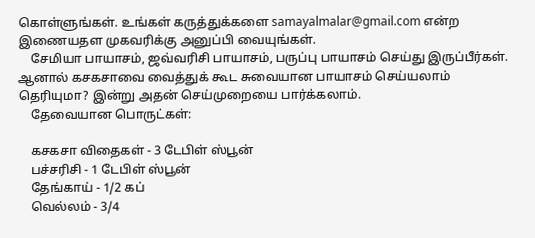கொள்ளுங்கள். உங்கள் கருத்துக்களை samayalmalar@gmail.com என்ற இணையதள முகவரிக்கு அனுப்பி வையுங்கள்.
    சேமியா பாயாசம், ஜவ்வரிசி பாயாசம், பருப்பு பாயாசம் செய்து இருப்பீர்கள். ஆனால் கசகசாவை வைத்துக் கூட சுவையான பாயாசம் செய்யலாம் தெரியுமா? இன்று அதன் செய்முறையை பார்க்கலாம்.
    தேவையான பொருட்கள்:

    கசகசா விதைகள் - 3 டேபிள் ஸ்பூன்
    பச்சரிசி - 1 டேபிள் ஸ்பூன்
    தேங்காய் - 1/2 கப்
    வெல்லம் - 3/4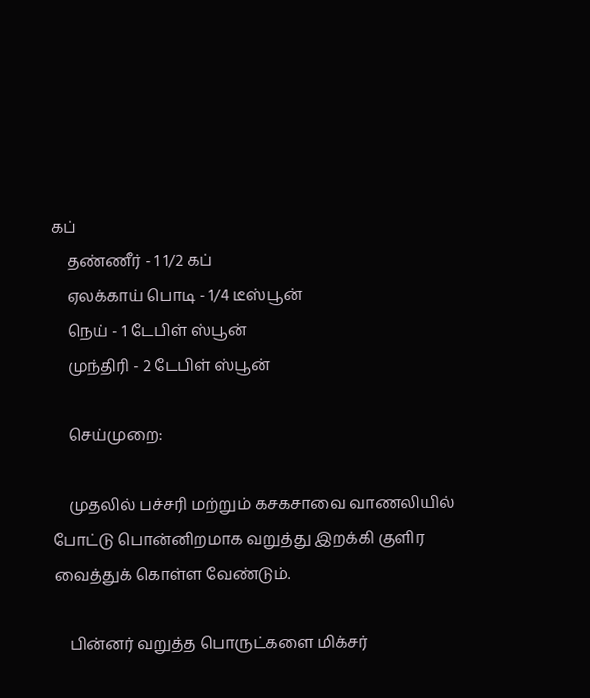கப்
    தண்ணீர் - 1 1/2 கப்
    ஏலக்காய் பொடி - 1/4 டீஸ்பூன்
    நெய் - 1 டேபிள் ஸ்பூன்
    முந்திரி - 2 டேபிள் ஸ்பூன்

    செய்முறை:

    முதலில் பச்சரி மற்றும் கசகசாவை வாணலியில் போட்டு பொன்னிறமாக வறுத்து இறக்கி குளிர வைத்துக் கொள்ள வேண்டும்.

    பின்னர் வறுத்த பொருட்களை மிக்சர்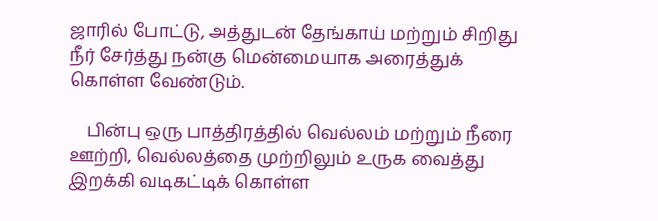ஜாரில் போட்டு, அத்துடன் தேங்காய் மற்றும் சிறிது நீர் சேர்த்து நன்கு மென்மையாக அரைத்துக் கொள்ள வேண்டும்.

    பின்பு ஒரு பாத்திரத்தில் வெல்லம் மற்றும் நீரை ஊற்றி, வெல்லத்தை முற்றிலும் உருக வைத்து இறக்கி வடிகட்டிக் கொள்ள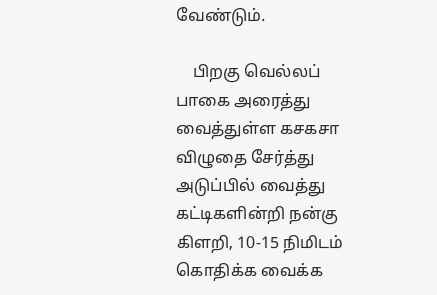வேண்டும்.

    பிறகு வெல்லப் பாகை அரைத்து வைத்துள்ள கசகசா விழுதை சேர்த்து அடுப்பில் வைத்து கட்டிகளின்றி நன்கு கிளறி, 10-15 நிமிடம் கொதிக்க வைக்க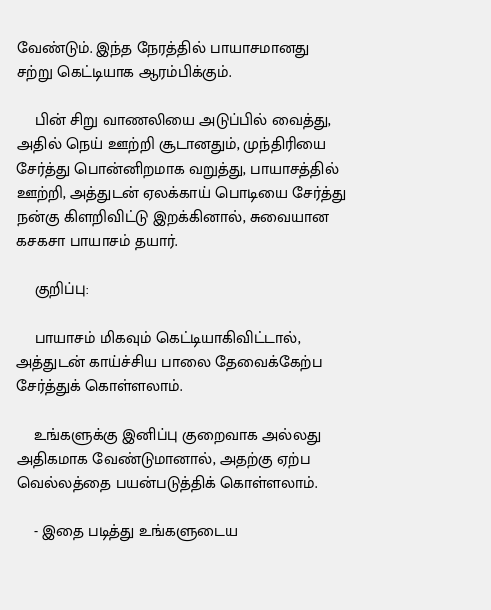வேண்டும். இந்த நேரத்தில் பாயாசமானது சற்று கெட்டியாக ஆரம்பிக்கும்.

    பின் சிறு வாணலியை அடுப்பில் வைத்து, அதில் நெய் ஊற்றி சூடானதும், முந்திரியை சேர்த்து பொன்னிறமாக வறுத்து, பாயாசத்தில் ஊற்றி, அத்துடன் ஏலக்காய் பொடியை சேர்த்து நன்கு கிளறிவிட்டு இறக்கினால், சுவையான கசகசா பாயாசம் தயார்.

    குறிப்பு:

    பாயாசம் மிகவும் கெட்டியாகிவிட்டால், அத்துடன் காய்ச்சிய பாலை தேவைக்கேற்ப சேர்த்துக் கொள்ளலாம்.

    உங்களுக்கு இனிப்பு குறைவாக அல்லது அதிகமாக வேண்டுமானால், அதற்கு ஏற்ப வெல்லத்தை பயன்படுத்திக் கொள்ளலாம்.

    - இதை படித்து உங்களுடைய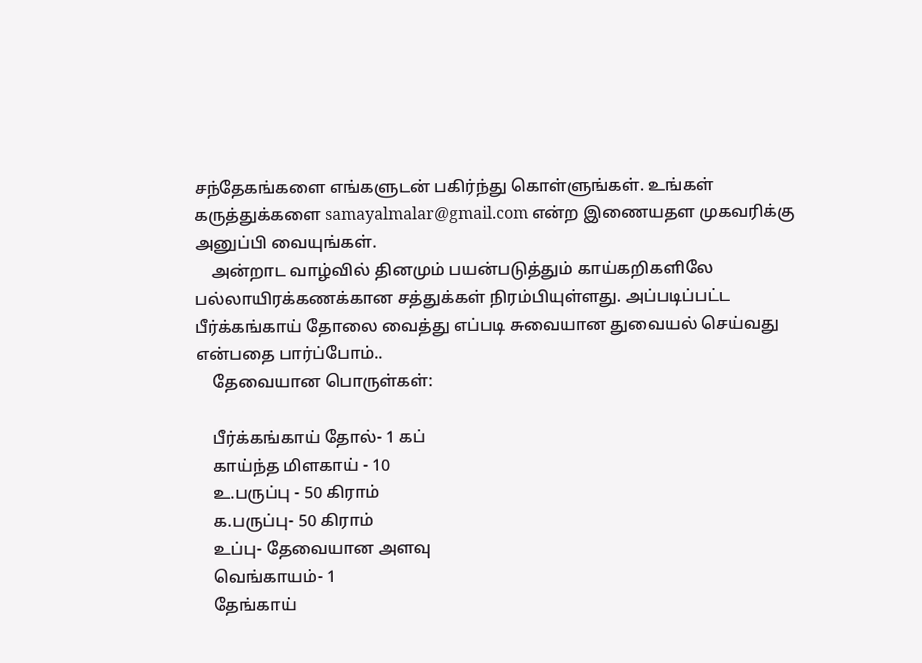சந்தேகங்களை எங்களுடன் பகிர்ந்து கொள்ளுங்கள். உங்கள் கருத்துக்களை samayalmalar@gmail.com என்ற இணையதள முகவரிக்கு அனுப்பி வையுங்கள்.
    அன்றாட வாழ்வில் தினமும் பயன்படுத்தும் காய்கறிகளிலே பல்லாயிரக்கணக்கான சத்துக்கள் நிரம்பியுள்ளது. அப்படிப்பட்ட பீர்க்கங்காய் தோலை வைத்து எப்படி சுவையான துவையல் செய்வது என்பதை பார்ப்போம்..
    தேவையான பொருள்கள்:

    பீர்க்கங்காய் தோல்- 1 கப்
    காய்ந்த மிளகாய் - 10
    உ.பருப்பு - 50 கிராம்
    க.பருப்பு- 50 கிராம்
    உப்பு- தேவையான அளவு
    வெங்காயம்- 1
    தேங்காய்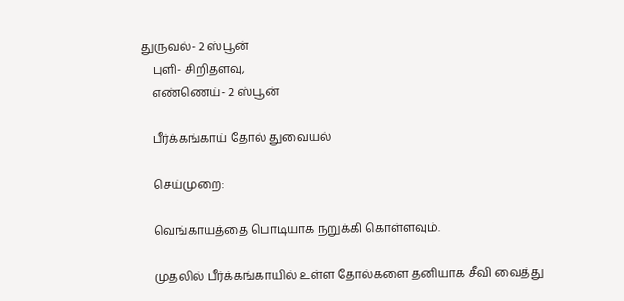துருவல்- 2 ஸ்பூன்
    புளி- சிறிதளவு,
    எண்ணெய்- 2 ஸ்பூன்

    பீர்க்கங்காய் தோல் துவையல்

    செய்முறை:

    வெங்காயத்தை பொடியாக நறுக்கி கொள்ளவும்.

    முதலில் பீர்க்கங்காயில் உள்ள தோல்களை தனியாக சீவி வைத்து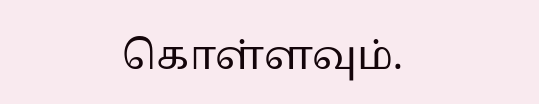கொள்ளவும்.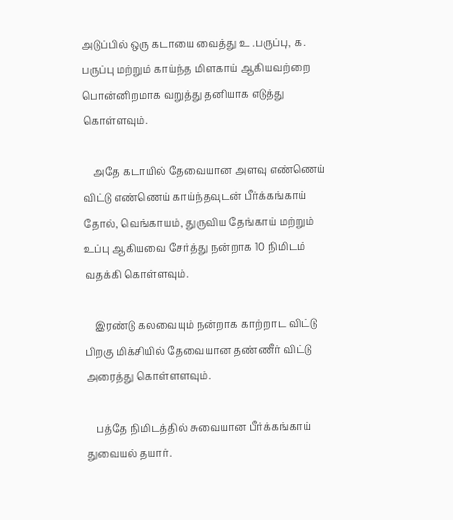அடுப்பில் ஒரு கடாயை வைத்து உ .பருப்பு, க. பருப்பு மற்றும் காய்ந்த மிளகாய் ஆகியவற்றை பொன்னிறமாக வறுத்து தனியாக எடுத்து கொள்ளவும்.

    அதே கடாயில் தேவையான அளவு எண்ணெய் விட்டு எண்ணெய் காய்ந்தவுடன் பீர்க்கங்காய் தோல், வெங்காயம், துருவிய தேங்காய் மற்றும் உப்பு ஆகியவை சேர்த்து நன்றாக 10 நிமிடம் வதக்கி கொள்ளவும்.

    இரண்டு கலவையும் நன்றாக காற்றாட விட்டு பிறகு மிக்சியில் தேவையான தண்ணீர் விட்டு அரைத்து கொள்ளளவும்.

    பத்தே நிமிடத்தில் சுவையான பீர்க்கங்காய் துவையல் தயார்.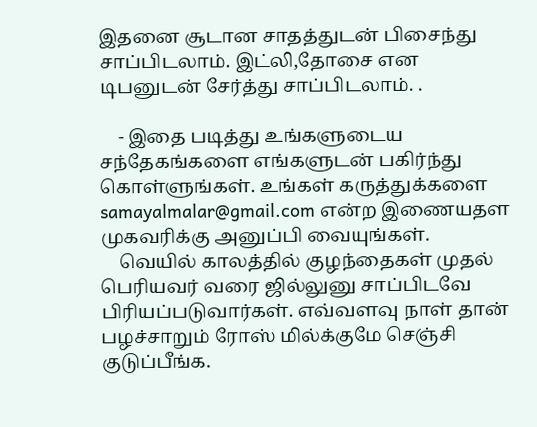இதனை சூடான சாதத்துடன் பிசைந்து சாப்பிடலாம். இட்லி,தோசை என டிபனுடன் சேர்த்து சாப்பிடலாம். .

    - இதை படித்து உங்களுடைய சந்தேகங்களை எங்களுடன் பகிர்ந்து கொள்ளுங்கள். உங்கள் கருத்துக்களை samayalmalar@gmail.com என்ற இணையதள முகவரிக்கு அனுப்பி வையுங்கள்.
    வெயில் காலத்தில் குழந்தைகள் முதல் பெரியவர் வரை ஜில்லுனு சாப்பிடவே பிரியப்படுவார்கள். எவ்வளவு நாள் தான் பழச்சாறும் ரோஸ் மில்க்குமே செஞ்சி குடுப்பீங்க.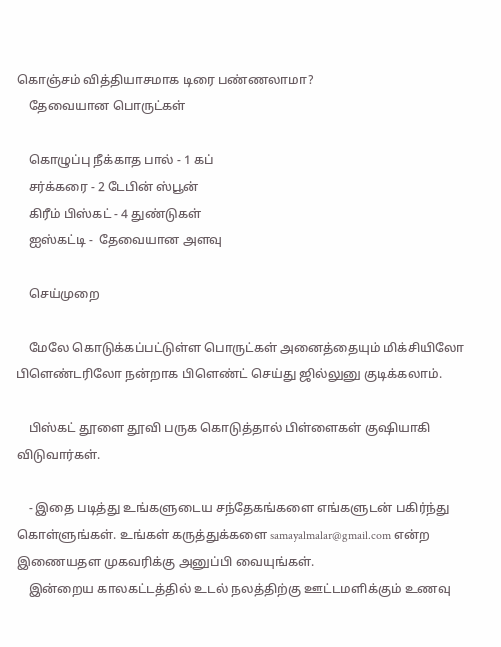கொஞ்சம் வித்தியாசமாக டிரை பண்ணலாமா?
    தேவையான பொருட்கள்

    கொழுப்பு நீக்காத பால் - 1 கப்
    சர்க்கரை - 2 டேபின் ஸ்பூன்
    கிரீம் பிஸ்கட் - 4 துண்டுகள்
    ஐஸ்கட்டி -  தேவையான அளவு

    செய்முறை

    மேலே கொடுக்கப்பட்டுள்ள பொருட்கள் அனைத்தையும் மிக்சியிலோ பிளெண்டரிலோ நன்றாக பிளெண்ட் செய்து ஜில்லுனு குடிக்கலாம்.

    பிஸ்கட் தூளை தூவி பருக கொடுத்தால் பிள்ளைகள் குஷியாகி விடுவார்கள்.

    - இதை படித்து உங்களுடைய சந்தேகங்களை எங்களுடன் பகிர்ந்து கொள்ளுங்கள். உங்கள் கருத்துக்களை samayalmalar@gmail.com என்ற இணையதள முகவரிக்கு அனுப்பி வையுங்கள்.
    இன்றைய காலகட்டத்தில் உடல் நலத்திற்கு ஊட்டமளிக்கும் உணவு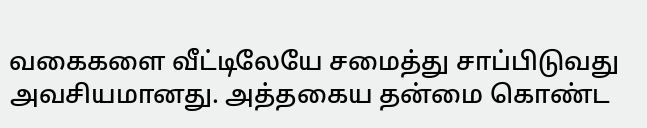வகைகளை வீட்டிலேயே சமைத்து சாப்பிடுவது அவசியமானது. அத்தகைய தன்மை கொண்ட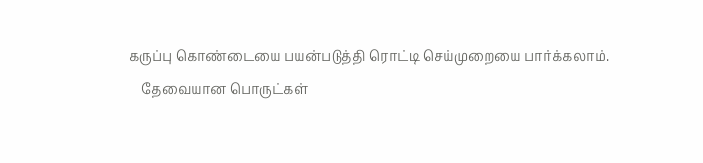கருப்பு கொண்டையை பயன்படுத்தி ரொட்டி செய்முறையை பார்க்கலாம்.
    தேவையான பொருட்கள்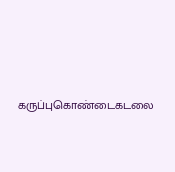கருப்புகொண்டைகடலை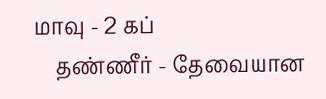மாவு - 2 கப்
    தண்ணீர் - தேவையான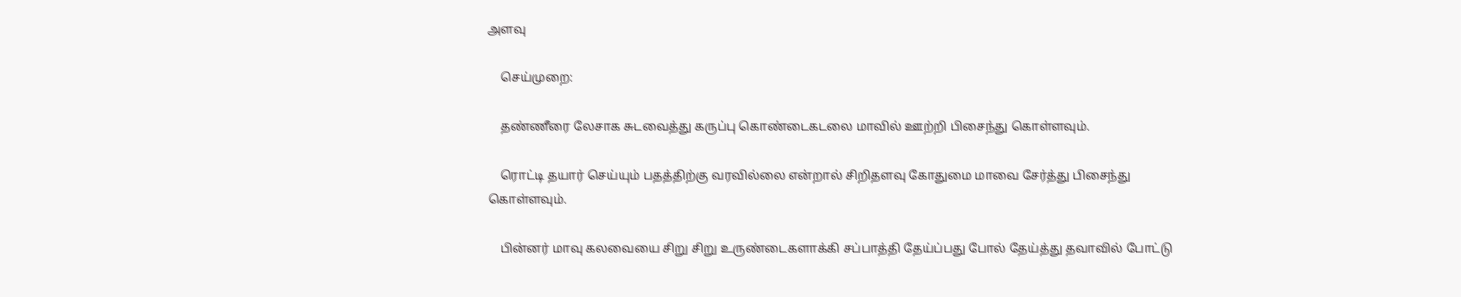அளவு

    செய்முறை:

    தண்ணீரை லேசாக சுடவைத்து கருப்பு கொண்டைகடலை மாவில் ஊற்றி பிசைந்து கொள்ளவும்.

    ரொட்டி தயார் செய்யும் பதத்திற்கு வரவில்லை என்றால் சிறிதளவு கோதுமை மாவை சேர்த்து பிசைந்து கொள்ளவும்.

    பின்னர் மாவு கலவையை சிறு சிறு உருண்டைகளாக்கி சப்பாத்தி தேய்ப்பது போல் தேய்த்து தவாவில் போட்டு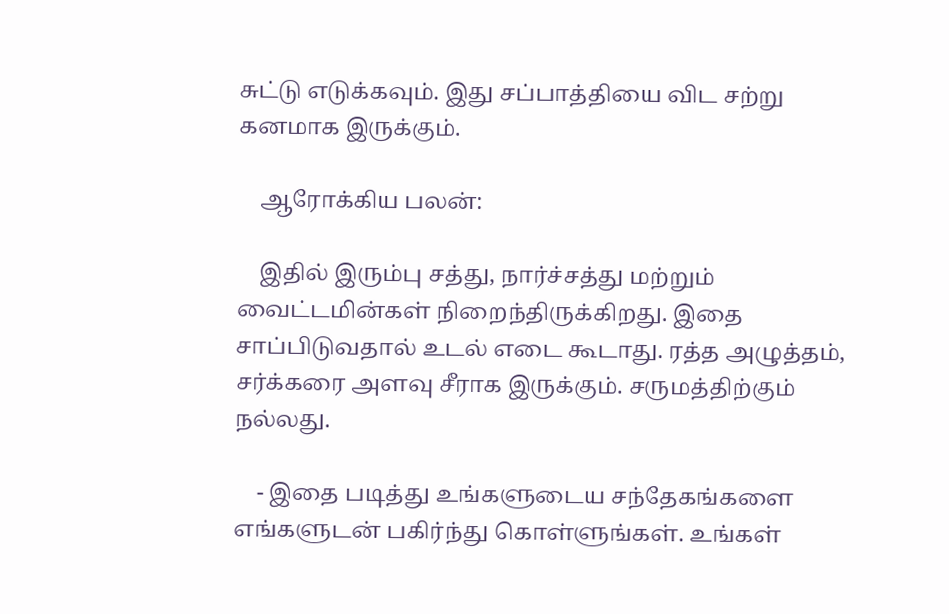சுட்டு எடுக்கவும். இது சப்பாத்தியை விட சற்று கனமாக இருக்கும்.

    ஆரோக்கிய பலன்:

    இதில் இரும்பு சத்து, நார்ச்சத்து மற்றும் வைட்டமின்கள் நிறைந்திருக்கிறது. இதை சாப்பிடுவதால் உடல் எடை கூடாது. ரத்த அழுத்தம், சர்க்கரை அளவு சீராக இருக்கும். சருமத்திற்கும் நல்லது.

    - இதை படித்து உங்களுடைய சந்தேகங்களை எங்களுடன் பகிர்ந்து கொள்ளுங்கள். உங்கள்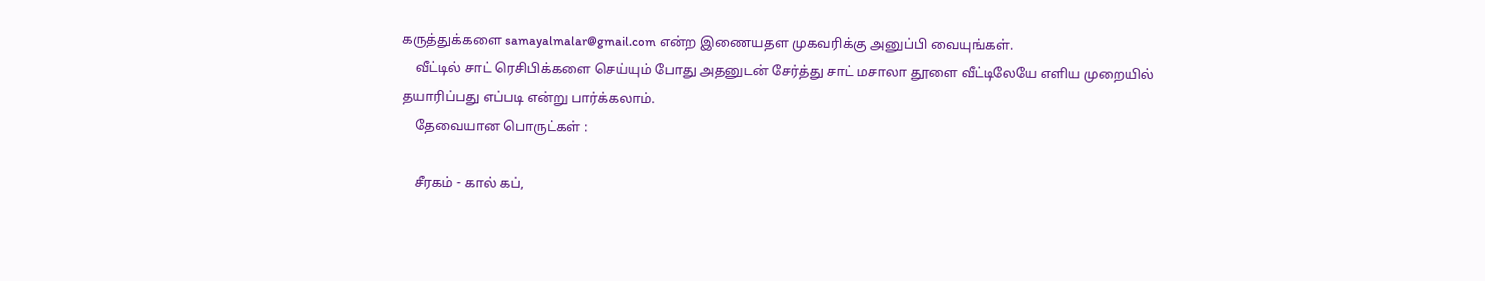கருத்துக்களை samayalmalar@gmail.com என்ற இணையதள முகவரிக்கு அனுப்பி வையுங்கள்.
    வீட்டில் சாட் ரெசிபிக்களை செய்யும் போது அதனுடன் சேர்த்து சாட் மசாலா தூளை வீட்டிலேயே எளிய முறையில் தயாரிப்பது எப்படி என்று பார்க்கலாம்.
    தேவையான பொருட்கள் :

    சீரகம் - கால் கப்,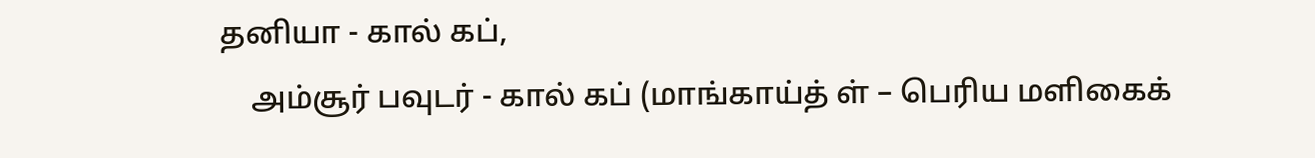தனியா - கால் கப்,
    அம்சூர் பவுடர் - கால் கப் (மாங்காய்த் ள் – பெரிய மளிகைக்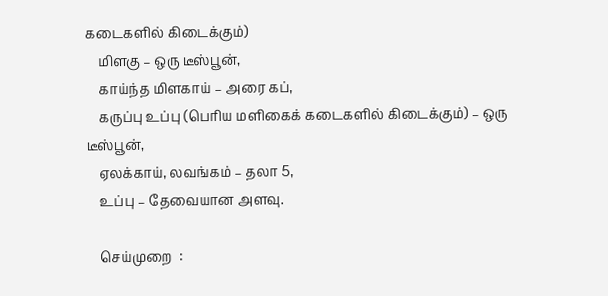கடைகளில் கிடைக்கும்)
    மிளகு – ஒரு டீஸ்பூன்,
    காய்ந்த மிளகாய் – அரை கப்,
    கருப்பு உப்பு (பெரிய மளிகைக் கடைகளில் கிடைக்கும்) – ஒரு டீஸ்பூன்,
    ஏலக்காய், லவங்கம் – தலா 5,
    உப்பு – தேவையான அளவு.

    செய்முறை  :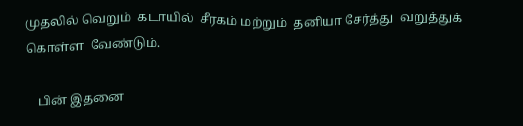முதலில் வெறும்  கடாயில்  சீரகம் மற்றும்  தனியா சேர்த்து  வறுத்துக் கொள்ள  வேண்டும்.

    பின் இதனை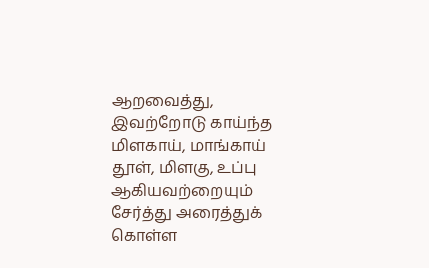ஆறவைத்து, இவற்றோடு காய்ந்த மிளகாய், மாங்காய் தூள், மிளகு, உப்பு ஆகியவற்றையும் சேர்த்து அரைத்துக் கொள்ள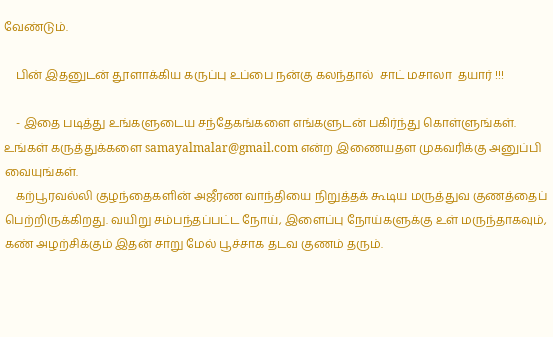வேண்டும்.

    பின் இதனுடன் தூளாக்கிய கருப்பு உப்பை நன்கு கலந்தால்  சாட் மசாலா  தயார் !!!

    - இதை படித்து உங்களுடைய சந்தேகங்களை எங்களுடன் பகிர்ந்து கொள்ளுங்கள். உங்கள் கருத்துக்களை samayalmalar@gmail.com என்ற இணையதள முகவரிக்கு அனுப்பி வையுங்கள்.
    கற்பூரவல்லி குழந்தைகளின் அஜீரண வாந்தியை நிறுத்தக் கூடிய மருத்துவ குணத்தைப் பெற்றிருக்கிறது. வயிறு சம்பந்தப்பட்ட நோய், இளைப்பு நோய்களுக்கு உள் மருந்தாகவும், கண் அழற்சிக்கும் இதன் சாறு மேல் பூச்சாக தடவ குணம் தரும்.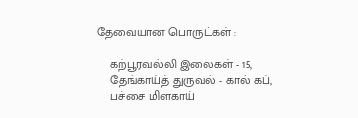தேவையான பொருட்கள் :

    கற்பூரவல்லி இலைகள் - 15,
    தேங்காய்த் துருவல் - கால் கப்,
    பச்சை மிளகாய்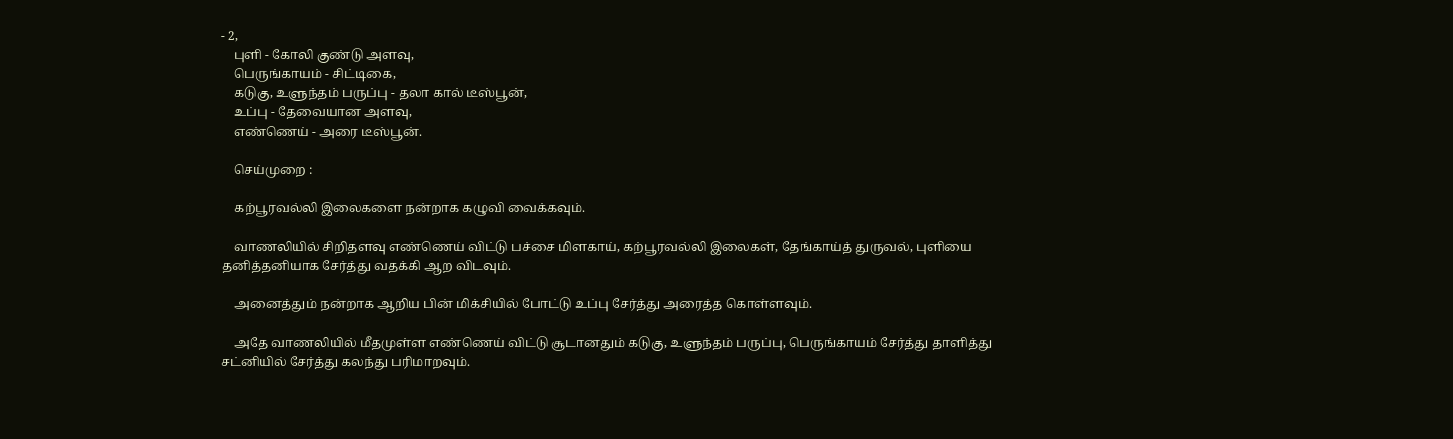- 2,
    புளி - கோலி குண்டு அளவு,
    பெருங்காயம் - சிட்டிகை,
    கடுகு, உளுந்தம் பருப்பு - தலா கால் டீஸ்பூன்,
    உப்பு - தேவையான அளவு,
    எண்ணெய் - அரை டீஸ்பூன்.

    செய்முறை :

    கற்பூரவல்லி இலைகளை நன்றாக கழுவி வைக்கவும்.

    வாணலியில் சிறிதளவு எண்ணெய் விட்டு பச்சை மிளகாய், கற்பூரவல்லி இலைகள், தேங்காய்த் துருவல், புளியை தனித்தனியாக சேர்த்து வதக்கி ஆற விடவும்.

    அனைத்தும் நன்றாக ஆறிய பின் மிக்சியில் போட்டு உப்பு சேர்த்து அரைத்த கொள்ளவும்.

    அதே வாணலியில் மீதமுள்ள எண்ணெய் விட்டு சூடானதும் கடுகு, உளுந்தம் பருப்பு, பெருங்காயம் சேர்த்து தாளித்து சட்னியில் சேர்த்து கலந்து பரிமாறவும்.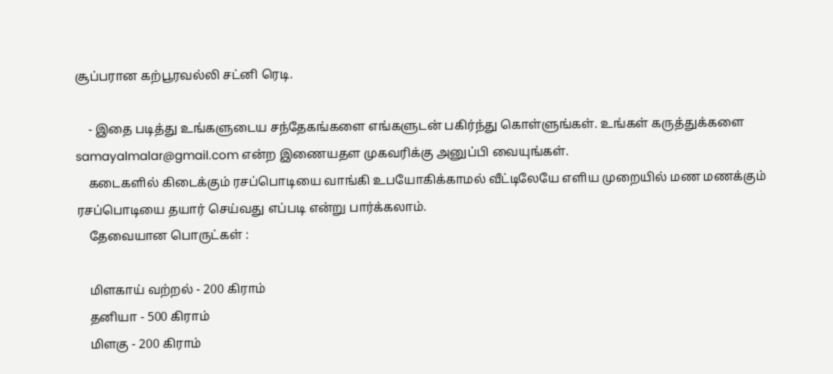சூப்பரான கற்பூரவல்லி சட்னி ரெடி.

    - இதை படித்து உங்களுடைய சந்தேகங்களை எங்களுடன் பகிர்ந்து கொள்ளுங்கள். உங்கள் கருத்துக்களை samayalmalar@gmail.com என்ற இணையதள முகவரிக்கு அனுப்பி வையுங்கள்.
    கடைகளில் கிடைக்கும் ரசப்பொடியை வாங்கி உபயோகிக்காமல் வீட்டிலேயே எளிய முறையில் மண மணக்கும் ரசப்பொடியை தயார் செய்வது எப்படி என்று பார்க்கலாம்.
    தேவையான பொருட்கள் :

    மிளகாய் வற்றல் - 200 கிராம்
    தனியா - 500 கிராம்
    மிளகு - 200 கிராம்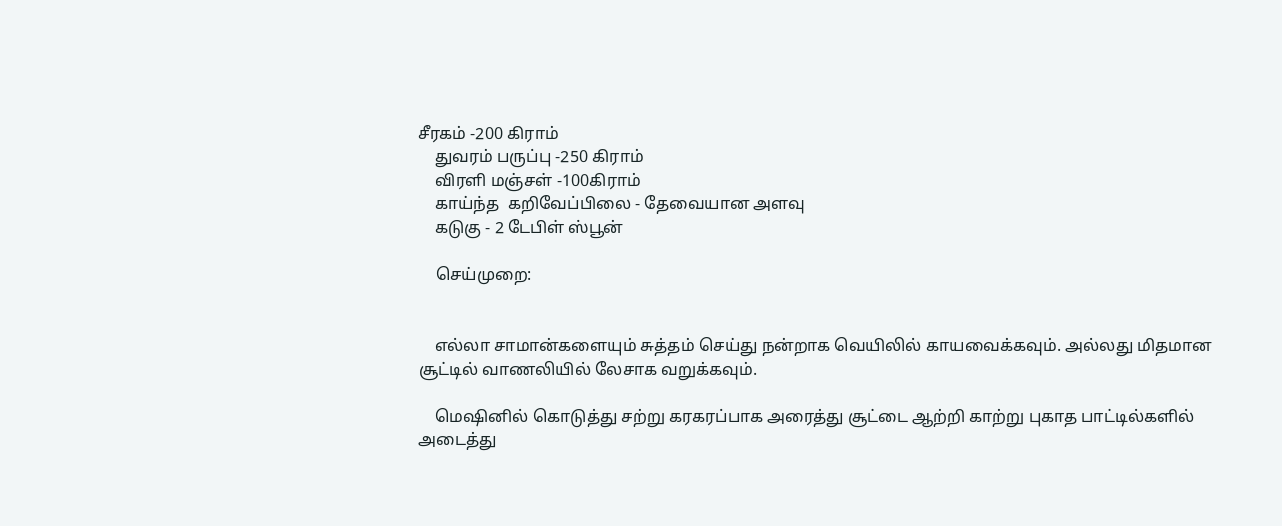சீரகம் -200 கிராம்
    துவரம் பருப்பு -250 கிராம்
    விரளி மஞ்சள் -100கிராம்
    காய்ந்த  கறிவேப்பிலை - தேவையான அளவு
    கடுகு - 2 டேபிள் ஸ்பூன்

    செய்முறை:


    எல்லா சாமான்களையும் சுத்தம் செய்து நன்றாக வெயிலில் காயவைக்கவும். அல்லது மிதமான சூட்டில் வாணலியில் லேசாக வறுக்கவும்.

    மெஷினில் கொடுத்து சற்று கரகரப்பாக அரைத்து சூட்டை ஆற்றி காற்று புகாத பாட்டில்களில் அடைத்து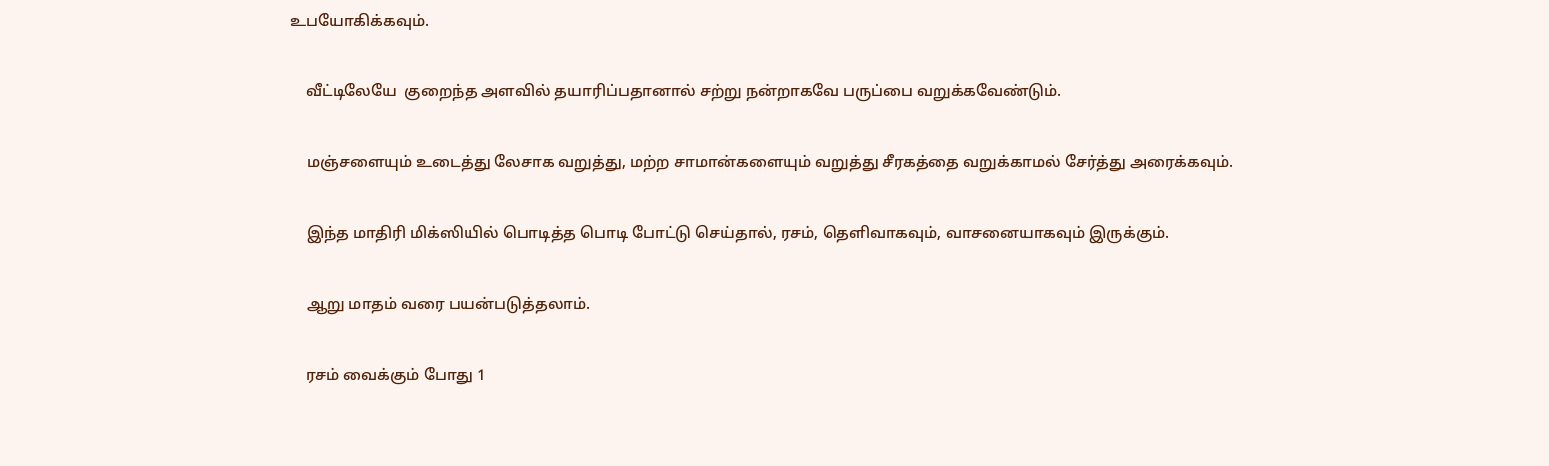உபயோகிக்கவும்.

    வீட்டிலேயே  குறைந்த அளவில் தயாரிப்பதானால் சற்று நன்றாகவே பருப்பை வறுக்கவேண்டும்.

    மஞ்சளையும் உடைத்து லேசாக வறுத்து, மற்ற சாமான்களையும் வறுத்து சீரகத்தை வறுக்காமல் சேர்த்து அரைக்கவும்.

    இந்த மாதிரி மிக்ஸியில் பொடித்த பொடி போட்டு செய்தால், ரசம், தெளிவாகவும், வாசனையாகவும் இருக்கும்.

    ஆறு மாதம் வரை பயன்படுத்தலாம்.

    ரசம் வைக்கும் போது 1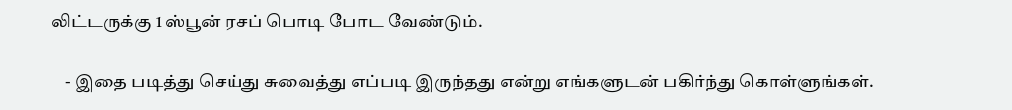லிட்டருக்கு 1 ஸ்பூன் ரசப் பொடி போட வேண்டும்.

    - இதை படித்து செய்து சுவைத்து எப்படி இருந்தது என்று எங்களுடன் பகிர்ந்து கொள்ளுங்கள்.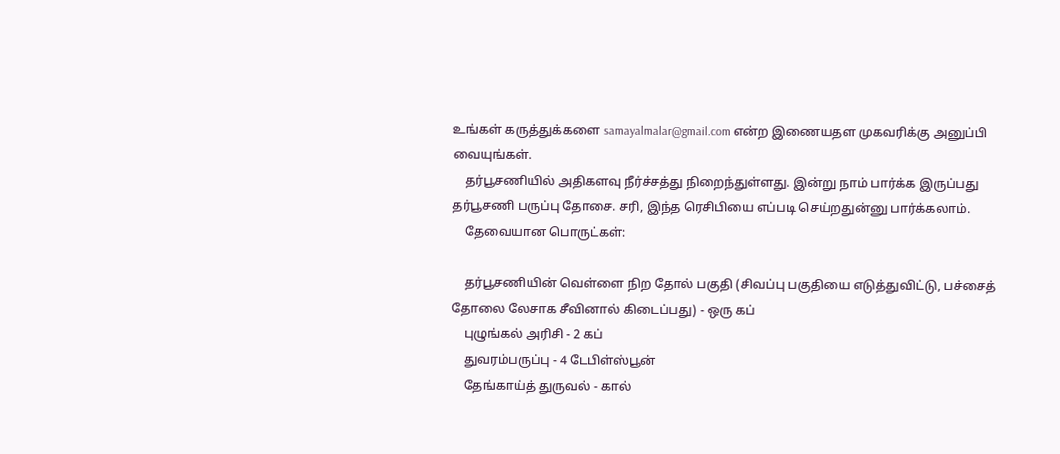உங்கள் கருத்துக்களை samayalmalar@gmail.com என்ற இணையதள முகவரிக்கு அனுப்பி வையுங்கள்.
    தர்பூசணியில் அதிகளவு நீர்ச்சத்து நிறைந்துள்ளது. இன்று நாம் பார்க்க இருப்பது தர்பூசணி பருப்பு தோசை. சரி, இந்த ரெசிபியை எப்படி செய்றதுன்னு பார்க்கலாம்.
    தேவையான பொருட்கள்:

    தர்பூசணியின் வெள்ளை நிற தோல் பகுதி (சிவப்பு பகுதியை எடுத்துவிட்டு, பச்சைத் தோலை லேசாக சீவினால் கிடைப்பது) - ஒரு கப்
    புழுங்கல் அரிசி - 2 கப்
    துவரம்பருப்பு - 4 டேபிள்ஸ்பூன்
    தேங்காய்த் துருவல் - கால்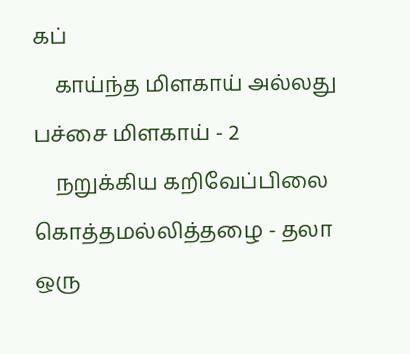கப்
    காய்ந்த மிளகாய் அல்லது பச்சை மிளகாய் - 2
    நறுக்கிய கறிவேப்பிலை கொத்தமல்லித்தழை - தலா ஒரு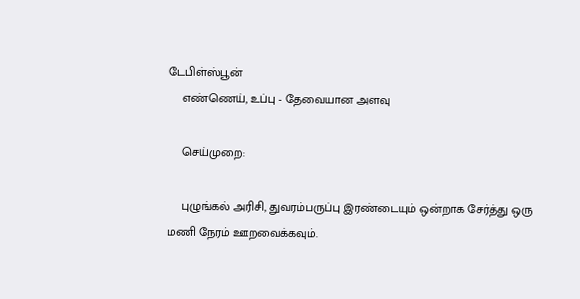டேபிள்ஸ்பூன்
    எண்ணெய், உப்பு - தேவையான அளவு

    செய்முறை:

    புழுங்கல் அரிசி, துவரம்பருப்பு இரண்டையும் ஒன்றாக சேர்த்து ஒரு மணி நேரம் ஊறவைக்கவும்.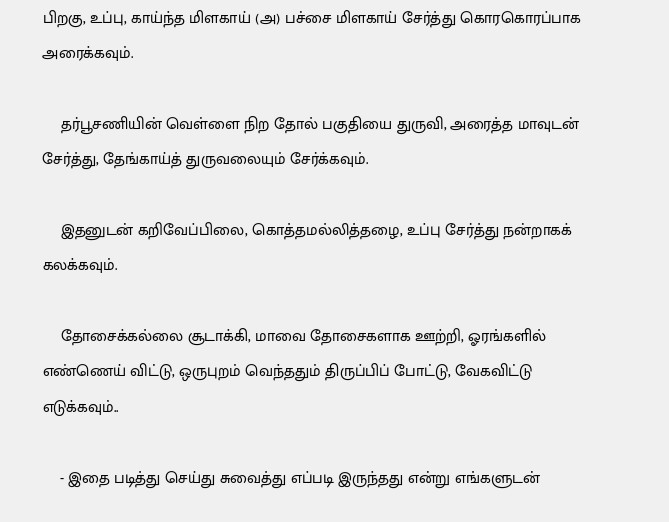பிறகு, உப்பு, காய்ந்த மிளகாய் (அ) பச்சை மிளகாய் சேர்த்து கொரகொரப்பாக அரைக்கவும்.

    தர்பூசணியின் வெள்ளை நிற தோல் பகுதியை துருவி, அரைத்த மாவுடன் சேர்த்து, தேங்காய்த் துருவலையும் சேர்க்கவும்.

    இதனுடன் கறிவேப்பிலை, கொத்தமல்லித்தழை, உப்பு சேர்த்து நன்றாகக் கலக்கவும்.

    தோசைக்கல்லை சூடாக்கி, மாவை தோசைகளாக ஊற்றி, ஓரங்களில் எண்ணெய் விட்டு, ஒருபுறம் வெந்ததும் திருப்பிப் போட்டு, வேகவிட்டு எடுக்கவும்..

    - இதை படித்து செய்து சுவைத்து எப்படி இருந்தது என்று எங்களுடன்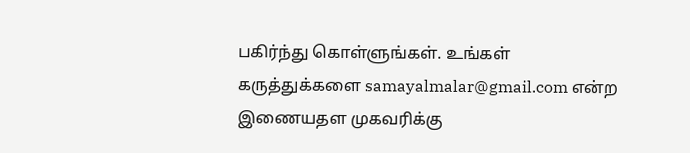பகிர்ந்து கொள்ளுங்கள். உங்கள் கருத்துக்களை samayalmalar@gmail.com என்ற இணையதள முகவரிக்கு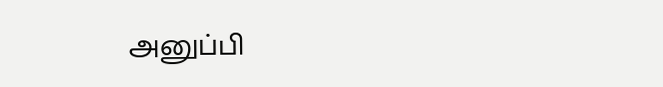அனுப்பி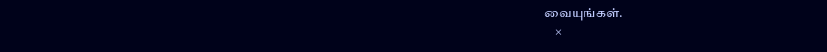வையுங்கள்.
    ×